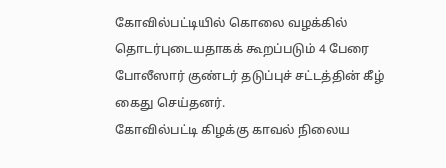கோவில்பட்டியில் கொலை வழக்கில் தொடர்புடையதாகக் கூறப்படும் 4 பேரை போலீஸார் குண்டர் தடுப்புச் சட்டத்தின் கீழ் கைது செய்தனர்.
கோவில்பட்டி கிழக்கு காவல் நிலைய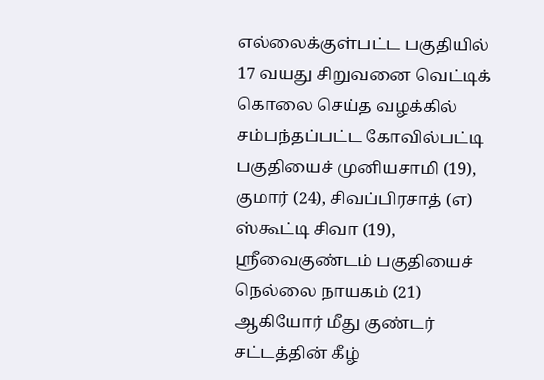எல்லைக்குள்பட்ட பகுதியில் 17 வயது சிறுவனை வெட்டிக் கொலை செய்த வழக்கில் சம்பந்தப்பட்ட கோவில்பட்டி பகுதியைச் முனியசாமி (19), குமார் (24), சிவப்பிரசாத் (எ) ஸ்கூட்டி சிவா (19), ஸ்ரீவைகுண்டம் பகுதியைச் நெல்லை நாயகம் (21) ஆகியோர் மீது குண்டர் சட்டத்தின் கீழ்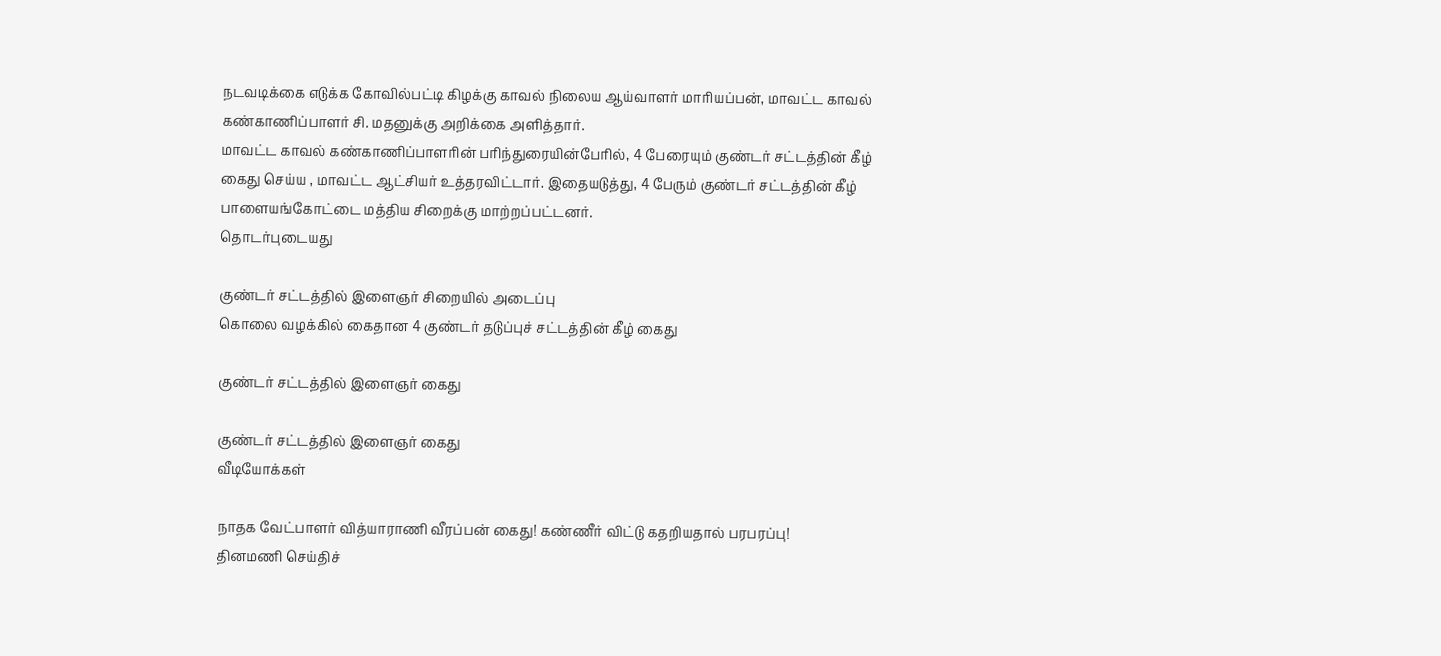நடவடிக்கை எடுக்க கோவில்பட்டி கிழக்கு காவல் நிலைய ஆய்வாளர் மாரியப்பன், மாவட்ட காவல் கண்காணிப்பாளர் சி. மதனுக்கு அறிக்கை அளித்தார்.
மாவட்ட காவல் கண்காணிப்பாளரின் பரிந்துரையின்பேரில், 4 பேரையும் குண்டர் சட்டத்தின் கீழ் கைது செய்ய , மாவட்ட ஆட்சியர் உத்தரவிட்டார். இதையடுத்து, 4 பேரும் குண்டர் சட்டத்தின் கீழ் பாளையங்கோட்டை மத்திய சிறைக்கு மாற்றப்பட்டனர்.
தொடர்புடையது

குண்டர் சட்டத்தில் இளைஞர் சிறையில் அடைப்பு
கொலை வழக்கில் கைதான 4 குண்டர் தடுப்புச் சட்டத்தின் கீழ் கைது

குண்டர் சட்டத்தில் இளைஞர் கைது

குண்டர் சட்டத்தில் இளைஞர் கைது
வீடியோக்கள்

நாதக வேட்பாளர் வித்யாராணி வீரப்பன் கைது! கண்ணீர் விட்டு கதறியதால் பரபரப்பு!
தினமணி செய்திச்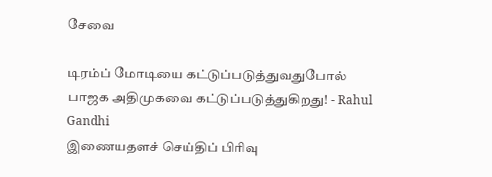சேவை

டிரம்ப் மோடியை கட்டுப்படுத்துவதுபோல் பாஜக அதிமுகவை கட்டுப்படுத்துகிறது! - Rahul Gandhi
இணையதளச் செய்திப் பிரிவு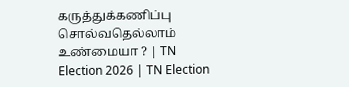கருத்துக்கணிப்பு சொல்வதெல்லாம் உண்மையா ? | TN Election 2026 | TN Election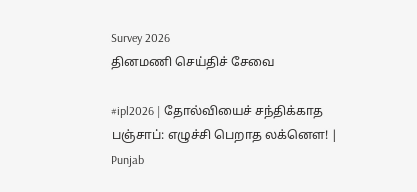Survey 2026
தினமணி செய்திச் சேவை

#ipl2026 | தோல்வியைச் சந்திக்காத பஞ்சாப்: எழுச்சி பெறாத லக்னௌ! | Punjab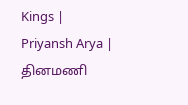Kings | Priyansh Arya |
தினமணி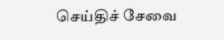செய்திச் சேவை